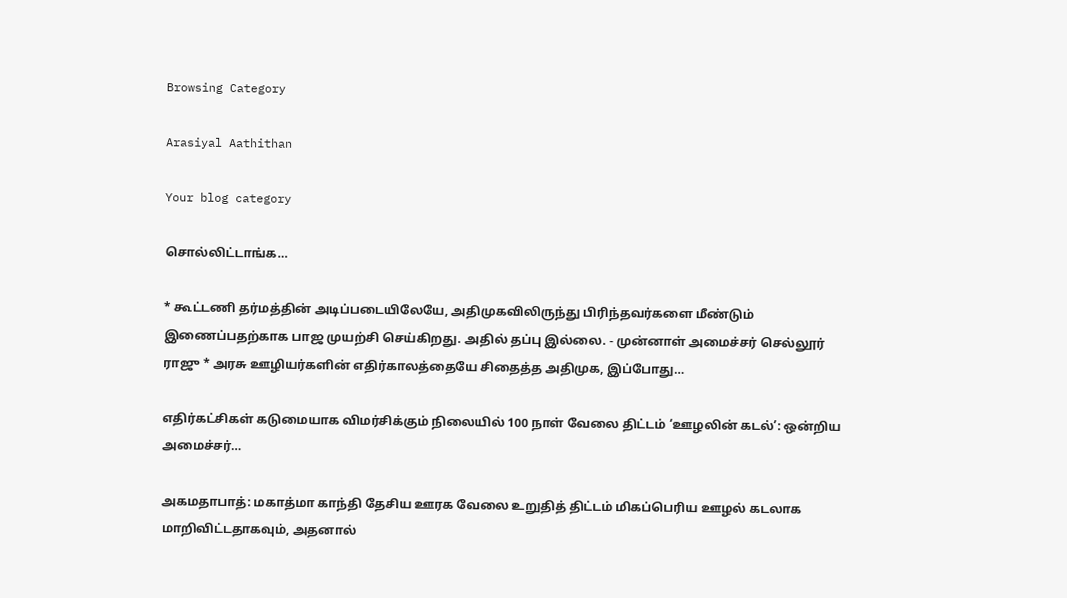Browsing Category

Arasiyal Aathithan

Your blog category

சொல்லிட்டாங்க…

* கூட்டணி தர்மத்தின் அடிப்படையிலேயே, அதிமுகவிலிருந்து பிரிந்தவர்களை மீண்டும் இணைப்பதற்காக பாஜ முயற்சி செய்கிறது. அதில் தப்பு இல்லை. - முன்னாள் அமைச்சர் செல்லூர் ராஜு * அரசு ஊழியர்களின் எதிர்காலத்தையே சிதைத்த அதிமுக, இப்போது…

எதிர்கட்சிகள் கடுமையாக விமர்சிக்கும் நிலையில் 100 நாள் வேலை திட்டம் ‘ஊழலின் கடல்’: ஒன்றிய அமைச்சர்…

அகமதாபாத்: மகாத்மா காந்தி தேசிய ஊரக வேலை உறுதித் திட்டம் மிகப்பெரிய ஊழல் கடலாக மாறிவிட்டதாகவும், அதனால்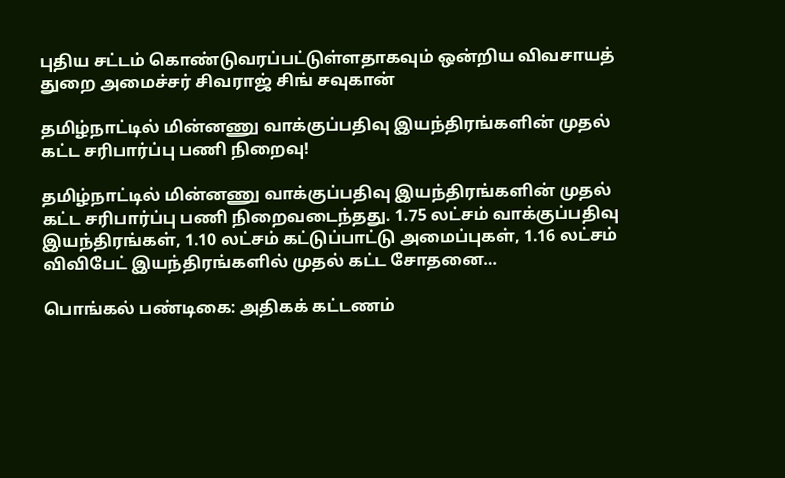புதிய சட்டம் கொண்டுவரப்பட்டுள்ளதாகவும் ஒன்றிய விவசாயத் துறை அமைச்சர் சிவராஜ் சிங் சவுகான்

தமிழ்நாட்டில் மின்னணு வாக்குப்பதிவு இயந்திரங்களின் முதல் கட்ட சரிபார்ப்பு பணி நிறைவு!

தமிழ்நாட்டில் மின்னணு வாக்குப்பதிவு இயந்திரங்களின் முதல் கட்ட சரிபார்ப்பு பணி நிறைவடைந்தது. 1.75 லட்சம் வாக்குப்பதிவு இயந்திரங்கள், 1.10 லட்சம் கட்டுப்பாட்டு அமைப்புகள், 1.16 லட்சம் விவிபேட் இயந்திரங்களில் முதல் கட்ட சோதனை…

பொங்கல் பண்டிகை: அதிகக் கட்டணம்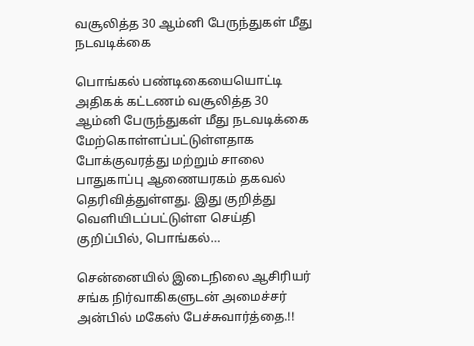வசூலித்த 30 ஆம்னி பேருந்துகள் மீது நடவடிக்கை

பொங்கல் பண்டிகையையொட்டி அதிகக் கட்டணம் வசூலித்த 30 ஆம்னி பேருந்துகள் மீது நடவடிக்கை மேற்கொள்ளப்பட்டுள்ளதாக போக்குவரத்து மற்றும் சாலை பாதுகாப்பு ஆணையரகம் தகவல் தெரிவித்துள்ளது. இது குறித்து வெளியிடப்பட்டுள்ள செய்தி குறிப்பில், பொங்கல்…

சென்னையில் இடைநிலை ஆசிரியர் சங்க நிர்வாகிகளுடன் அமைச்சர் அன்பில் மகேஸ் பேச்சுவார்த்தை.!!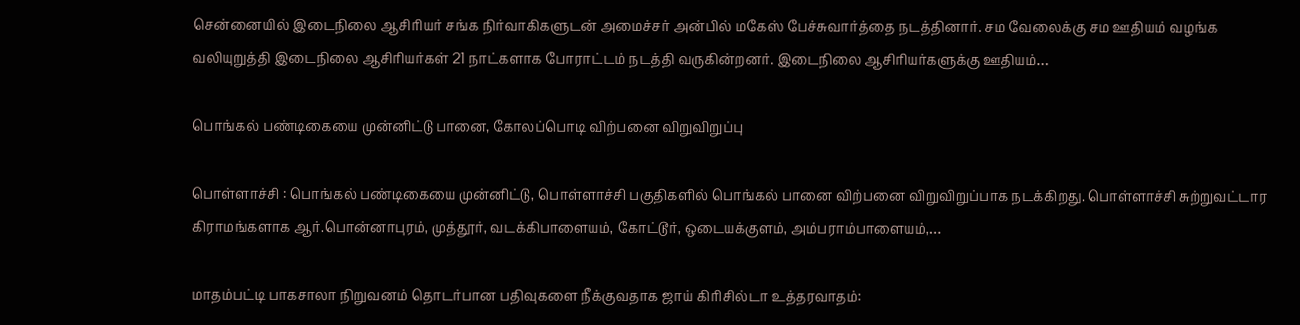சென்னையில் இடைநிலை ஆசிரியர் சங்க நிர்வாகிகளுடன் அமைச்சர் அன்பில் மகேஸ் பேச்சுவார்த்தை நடத்தினார். சம வேலைக்கு சம ஊதியம் வழங்க வலியுறுத்தி இடைநிலை ஆசிரியர்கள் 21 நாட்களாக போராட்டம் நடத்தி வருகின்றனர். இடைநிலை ஆசிரியர்களுக்கு ஊதியம்…

பொங்கல் பண்டிகையை முன்னிட்டு பானை, கோலப்பொடி விற்பனை விறுவிறுப்பு

பொள்ளாச்சி : பொங்கல் பண்டிகையை முன்னிட்டு, பொள்ளாச்சி பகுதிகளில் பொங்கல் பானை விற்பனை விறுவிறுப்பாக நடக்கிறது. பொள்ளாச்சி சுற்றுவட்டார கிராமங்களாக ஆர்.பொன்னாபுரம், முத்தூர், வடக்கிபாளையம், கோட்டூர், ஒடையக்குளம், அம்பராம்பாளையம்,…

மாதம்பட்டி பாகசாலா நிறுவனம் தொடர்பான பதிவுகளை நீக்குவதாக ஜாய் கிரிசில்டா உத்தரவாதம்: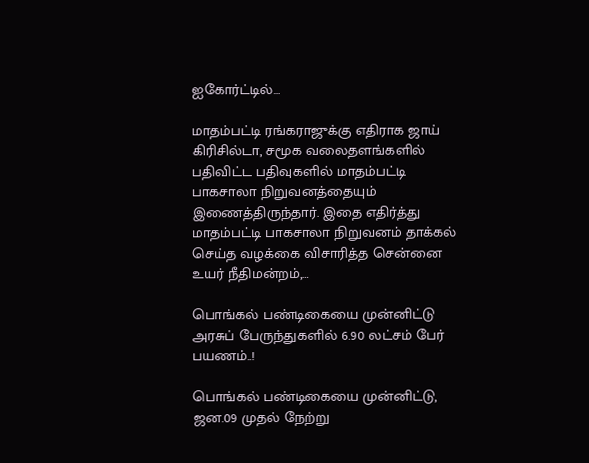ஐகோர்ட்டில்…

மாதம்பட்டி ரங்கராஜுக்கு எதிராக ஜாய் கிரிசில்டா, சமூக வலைதளங்களில் பதிவிட்ட பதிவுகளில் மாதம்பட்டி பாகசாலா நிறுவனத்தையும் இணைத்திருந்தார். இதை எதிர்த்து மாதம்பட்டி பாகசாலா நிறுவனம் தாக்கல் செய்த வழக்கை விசாரித்த சென்னை உயர் நீதிமன்றம்,…

பொங்கல் பண்டிகையை முன்னிட்டு அரசுப் பேருந்துகளில் 6.90 லட்சம் பேர் பயணம்..!

பொங்கல் பண்டிகையை முன்னிட்டு, ஜன.09 முதல் நேற்று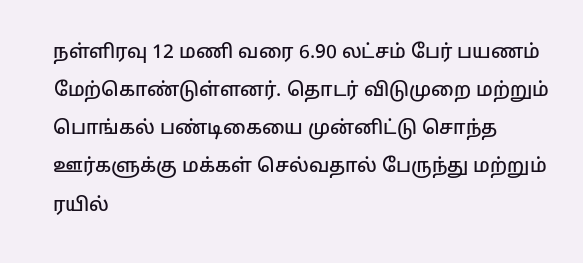நள்ளிரவு 12 மணி வரை 6.90 லட்சம் பேர் பயணம் மேற்கொண்டுள்ளனர். தொடர் விடுமுறை மற்றும் பொங்கல் பண்டிகையை முன்னிட்டு சொந்த ஊர்களுக்கு மக்கள் செல்வதால் பேருந்து மற்றும் ரயில்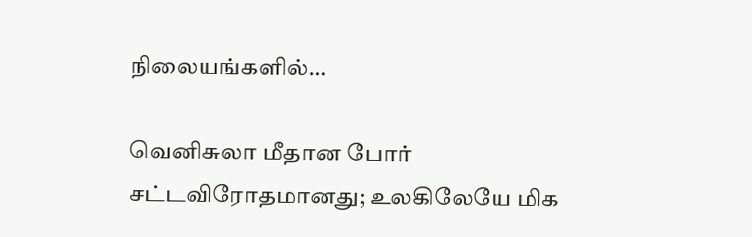நிலையங்களில்…

வெனிசுலா மீதான போர் சட்டவிரோதமானது; உலகிலேயே மிக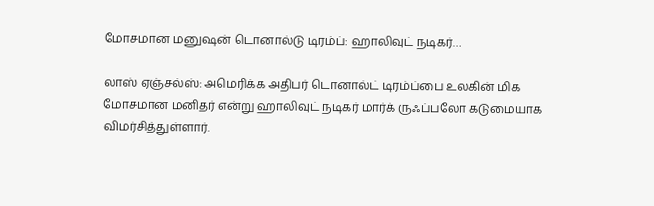மோசமான மனுஷன் டொனால்டு டிரம்ப்: ஹாலிவுட் நடிகர்…

லாஸ் ஏஞ்சல்ஸ்: அமெரிக்க அதிபர் டொனால்ட் டிரம்ப்பை உலகின் மிக மோசமான மனிதர் என்று ஹாலிவுட் நடிகர் மார்க் ருஃப்பலோ கடுமையாக விமர்சித்துள்ளார்.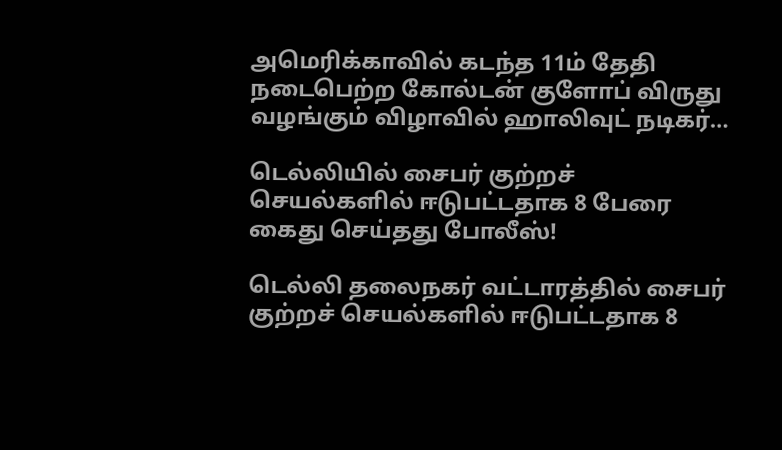அமெரிக்காவில் கடந்த 11ம் தேதி நடைபெற்ற கோல்டன் குளோப் விருது வழங்கும் விழாவில் ஹாலிவுட் நடிகர்…

டெல்லியில் சைபர் குற்றச் செயல்களில் ஈடுபட்டதாக 8 பேரை கைது செய்தது போலீஸ்!

டெல்லி தலைநகர் வட்டாரத்தில் சைபர் குற்றச் செயல்களில் ஈடுபட்டதாக 8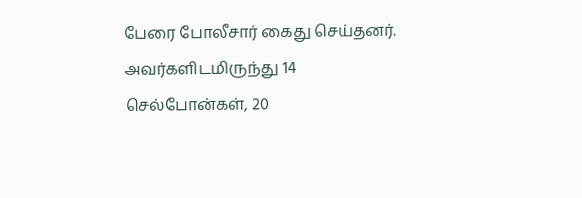பேரை போலீசார் கைது செய்தனர். அவர்களிடமிருந்து 14 செல்போன்கள், 20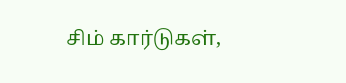சிம் கார்டுகள்,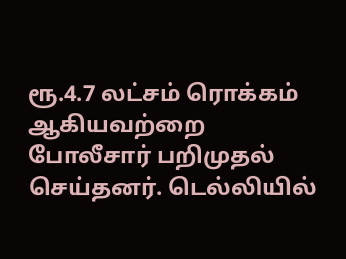ரூ.4.7 லட்சம் ரொக்கம் ஆகியவற்றை போலீசார் பறிமுதல் செய்தனர். டெல்லியில்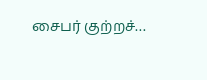சைபர் குற்றச்…